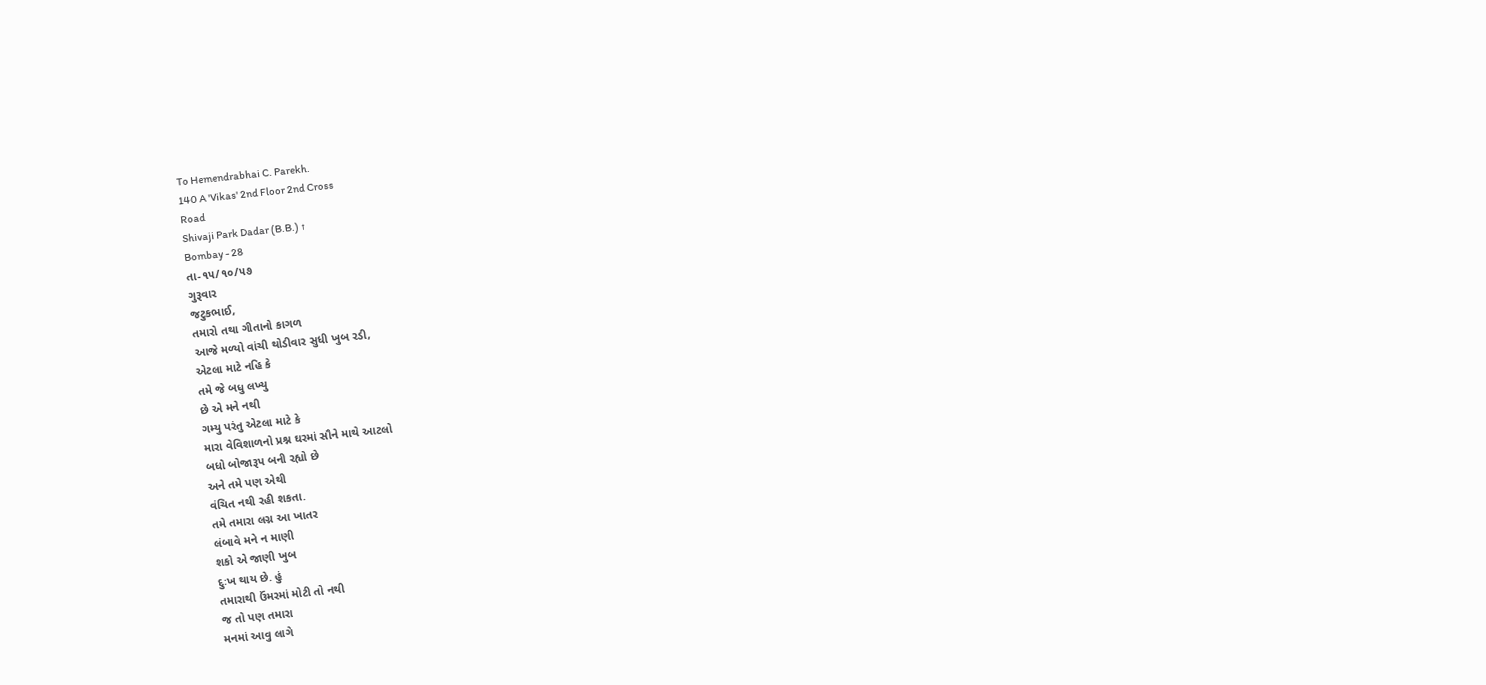To Hemendrabhai C. Parekh.
140 A 'Vikas' 2nd Floor 2nd Cross
Road
Shivaji Park Dadar (B.B.) ↑
Bombay - 28
તા-૧૫/૧૦/૫૭
ગુરૂવાર
જટુકભાઈ,
તમારો તથા ગીતાનો કાગળ
આજે મળ્યો વાંચી થોડીવાર સુધી ખુબ રડી,
એટલા માટે નહિ કે
તમે જે બધુ લખ્યુ
છે એ મને નથી
ગમ્યુ પરંતુ એટલા માટે કે
મારા વેવિશાળનો પ્રશ્ન ઘરમાં સૌને માથે આટલો
બધો બોજારૂપ બની રહ્યો છે
અને તમે પણ એથી
વંચિત નથી રહી શકતા.
તમે તમારા લગ્ન આ ખાતર
લંબાવે મને ન માણી
શકો એ જાણી ખુબ
દુઃખ થાય છે. હું
તમારાથી ઉંમરમાં મોટી તો નથી
જ તો પણ તમારા
મનમાં આવુ લાગે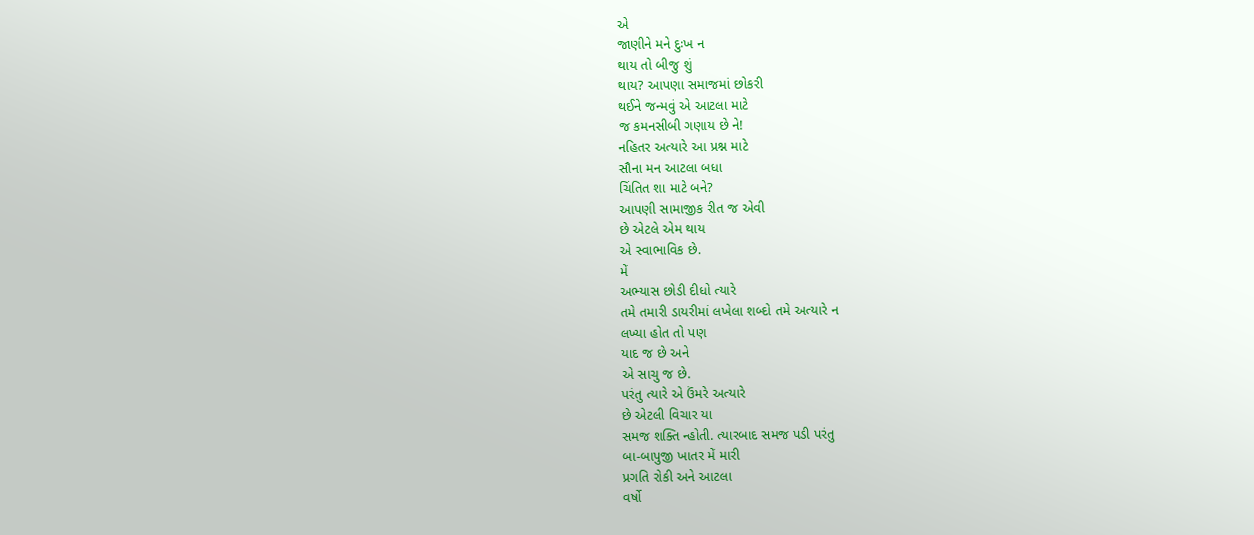એ
જાણીને મને દુઃખ ન
થાય તો બીજુ શું
થાય? આપણા સમાજમાં છોકરી
થઈને જન્મવું એ આટલા માટે
જ કમનસીબી ગણાય છે ને!
નહિતર અત્યારે આ પ્રશ્ન માટે
સૌના મન આટલા બધા
ચિંતિત શા માટે બને?
આપણી સામાજીક રીત જ એવી
છે એટલે એમ થાય
એ સ્વાભાવિક છે.
મેં
અભ્યાસ છોડી દીધો ત્યારે
તમે તમારી ડાયરીમાં લખેલા શબ્દો તમે અત્યારે ન
લખ્યા હોત તો પણ
યાદ જ છે અને
એ સાચુ જ છે.
પરંતુ ત્યારે એ ઉંમરે અત્યારે
છે એટલી વિચાર યા
સમજ શક્તિ ન્હોતી. ત્યારબાદ સમજ પડી પરંતુ
બા-બાપુજી ખાતર મેં મારી
પ્રગતિ રોકી અને આટલા
વર્ષો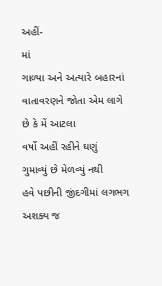અહીં-
માં
ગાળ્યા અને અત્યારે બહારનાં
વાતાવરણને જોતા એમ લાગે
છે કે મેં આટલા
વર્ષો અહીં રહીને ઘણું
ગુમાવ્યું છે મેળવ્યું નથી
હવે પછીની જીંદગીમાં લગભગ અશક્ય જ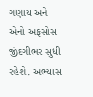ગણાય અને એનો અફસોસ
જીંદગીભર સુધી રહેશે. અભ્યાસ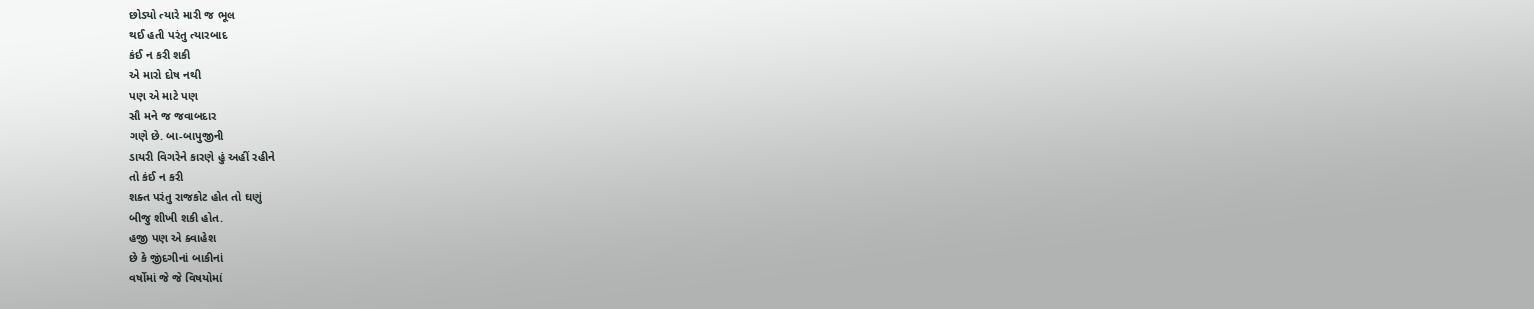છોડ્યો ત્યારે મારી જ ભૂલ
થઈ હતી પરંતુ ત્યારબાદ
કંઈ ન કરી શકી
એ મારો દોષ નથી
પણ એ માટે પણ
સૌ મને જ જવાબદાર
ગણે છે. બા-બાપુજીની
ડાયરી વિગરેને કારણે હું અહીં રહીને
તો કંઈ ન કરી
શક્ત પરંતુ રાજકોટ હોત તો ઘણું
બીજુ શીખી શકી હોત.
હજી પણ એ ક્વાહેશ
છે કે જીંદગીનાં બાકીનાં
વર્ષોમાં જે જે વિષયોમાં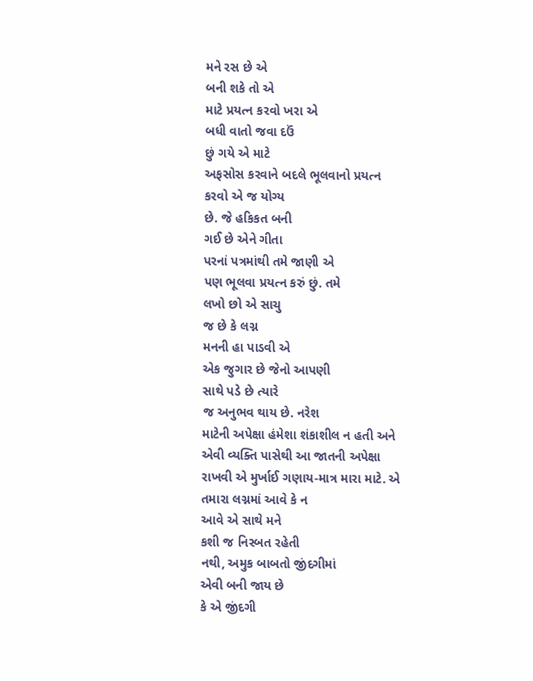મને રસ છે એ
બની શકે તો એ
માટે પ્રયત્ન કરવો ખરા એ
બધી વાતો જવા દઉં
છું ગયે એ માટે
અફસોસ કરવાને બદલે ભૂલવાનો પ્રયત્ન
કરવો એ જ યોગ્ય
છે. જે હકિકત બની
ગઈ છે એને ગીતા
પરનાં પત્રમાંથી તમે જાણી એ
પણ ભૂલવા પ્રયત્ન કરું છું. તમે
લખો છો એ સાચુ
જ છે કે લગ્ન
મનની હા પાડવી એ
એક જુગાર છે જેનો આપણી
સાથે પડે છે ત્યારે
જ અનુભવ થાય છે. નરેશ
માટેની અપેક્ષા હંમેશા શંકાશીલ ન હતી અને
એવી વ્યક્તિ પાસેથી આ જાતની અપેક્ષા
રાખવી એ મુર્ખાઈ ગણાય-માત્ર મારા માટે. એ
તમારા લગ્નમાં આવે કે ન
આવે એ સાથે મને
કશી જ નિસ્બત રહેતી
નથી, અમુક બાબતો જીંદગીમાં
એવી બની જાય છે
કે એ જીંદગી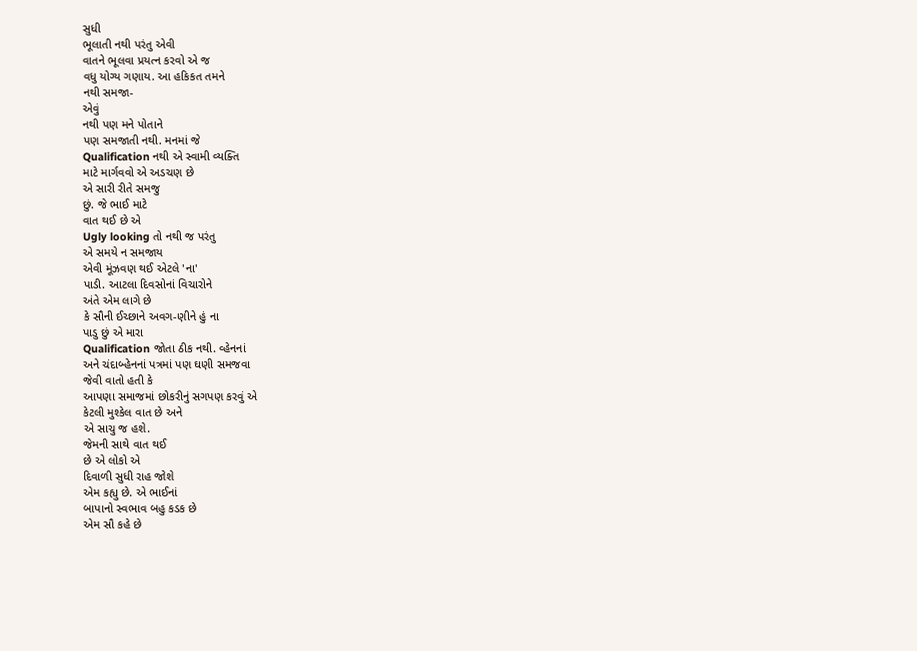સુધી
ભૂલાતી નથી પરંતુ એવી
વાતને ભૂલવા પ્રયત્ન કરવો એ જ
વધુ યોગ્ય ગણાય. આ હકિકત તમને
નથી સમજા-
એવું
નથી પણ મને પોતાને
પણ સમજાતી નથી. મનમાં જે
Qualification નથી એ સ્વામી વ્યક્તિ
માટે માર્ગવવો એ અડચણ છે
એ સારી રીતે સમજુ
છું. જે ભાઈ માટે
વાત થઈ છે એ
Ugly looking તો નથી જ પરંતુ
એ સમયે ન સમજાય
એવી મૂંઝવણ થઈ એટલે 'ના'
પાડી. આટલા દિવસોનાં વિચારોને
અંતે એમ લાગે છે
કે સૌની ઈચ્છાને અવગ-ણીને હું ના
પાડુ છું એ મારા
Qualification જોતા ઠીક નથી. વ્હેનનાં
અને ચંદાબ્હેનનાં પત્રમાં પણ ઘણી સમજવા
જેવી વાતો હતી કે
આપણા સમાજમાં છોકરીનું સગપણ કરવું એ
કેટલી મુશ્કેલ વાત છે અને
એ સાચુ જ હશે.
જેમની સાથે વાત થઈ
છે એ લોકો એ
દિવાળી સુધી રાહ જોશે
એમ કહ્યુ છે. એ ભાઈનાં
બાપાનો સ્વભાવ બહુ કડક છે
એમ સૌ કહે છે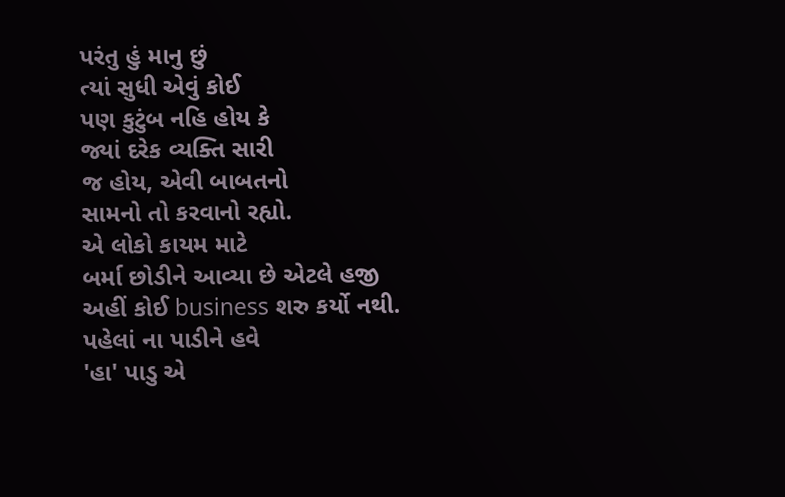પરંતુ હું માનુ છું
ત્યાં સુધી એવું કોઈ
પણ કુટુંબ નહિ હોય કે
જ્યાં દરેક વ્યક્તિ સારી
જ હોય, એવી બાબતનો
સામનો તો કરવાનો રહ્યો.
એ લોકો કાયમ માટે
બર્મા છોડીને આવ્યા છે એટલે હજી
અહીં કોઈ business શરુ કર્યો નથી.
પહેલાં ના પાડીને હવે
'હા' પાડુ એ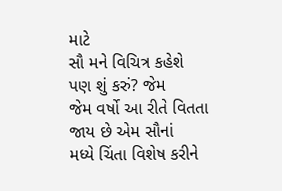માટે
સૌ મને વિચિત્ર કહેશે
પણ શું કરું? જેમ
જેમ વર્ષો આ રીતે વિતતા
જાય છે એમ સૌનાં
મધ્યે ચિંતા વિશેષ કરીને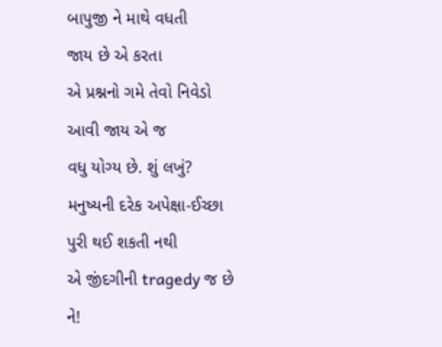બાપુજી ને માથે વધતી
જાય છે એ કરતા
એ પ્રશ્નનો ગમે તેવો નિવેડો
આવી જાય એ જ
વધુ યોગ્ય છે. શું લખું?
મનુષ્યની દરેક અપેક્ષા-ઈચ્છા
પુરી થઈ શકતી નથી
એ જીંદગીની tragedy જ છે ને!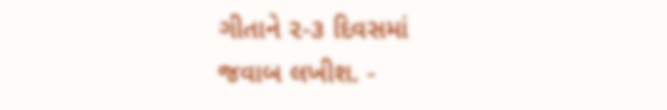ગીતાને ૨-૩ દિવસમાં
જવાબ લખીશ. -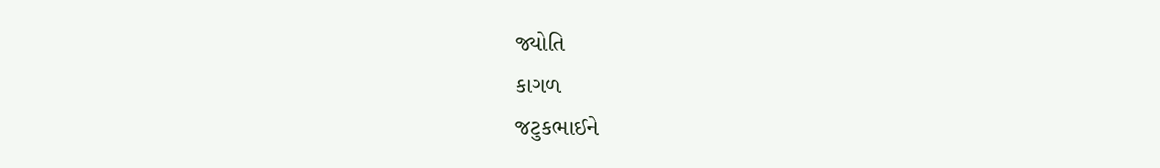જ્યોતિ
કાગળ
જટુકભાઈને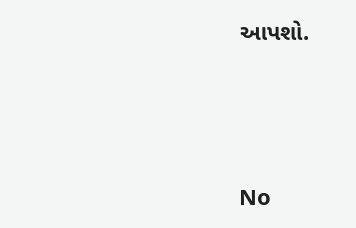આપશો.




No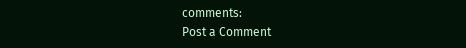comments:
Post a Comment